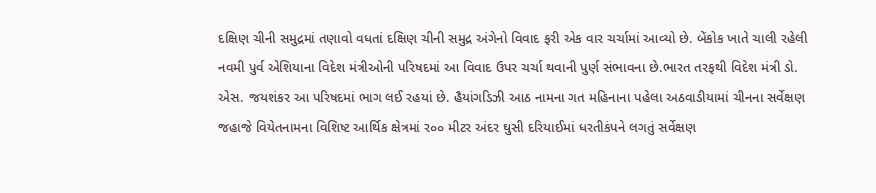દક્ષિણ ચીની સમુદ્રમાં તણાવો વધતાં દક્ષિણ ચીની સમુદ્ર અંગેનો વિવાદ ફરી એક વાર ચર્ચામાં આવ્યો છે. બેંકોક ખાતે ચાલી રહેલી નવમી પુર્વ એશિયાના વિદેશ મંત્રીઓની પરિષદમાં આ વિવાદ ઉપર ચર્ચા થવાની પુર્ણ સંભાવના છે.ભારત તરફથી વિદેશ મંત્રી ડો. એસ. જયશંકર આ પરિષદમાં ભાગ લઈ રહયાં છે. હૈયાંગડિઝી આઠ નામના ગત મહિનાના પહેલા અઠવાડીયામાં ચીનના સર્વેક્ષણ જહાજે વિયેતનામના વિશિષ્ટ આર્થિક ક્ષેત્રમાં ર૦૦ મીટર અંદર ઘુસી દરિયાઈમાં ધરતીકંપને લગતું સર્વેક્ષણ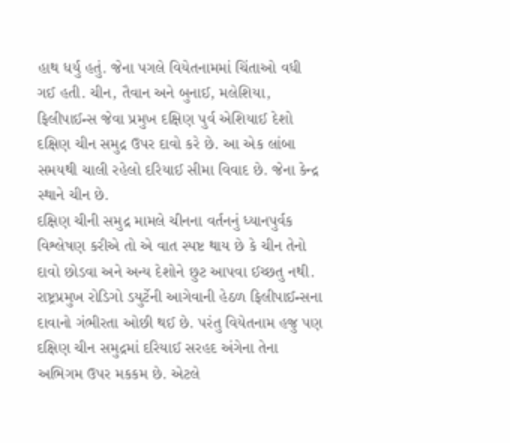હાથ ધર્યુ હતું. જેના પગલે વિયેતનામમાં ચિંતાઓ વધી ગઈ હતી. ચીન, તૈવાન અને બુનાઈ, મલેશિયા, ફિલીપાઈન્સ જેવા પ્રમુખ દક્ષિણ પુર્વ એશિયાઈ દેશો દક્ષિણ ચીન સમુદ્ર ઉપર દાવો કરે છે. આ એક લાંબા સમયથી ચાલી રહેલો દરિયાઈ સીમા વિવાદ છે. જેના કેન્દ્ર સ્થાને ચીન છે.
દક્ષિણ ચીની સમુદ્ર મામલે ચીનના વર્તનનું ધ્યાનપુર્વક વિશ્લેષણ કરીએ તો એ વાત સ્પષ્ટ થાય છે કે ચીન તેનો દાવો છોડવા અને અન્ય દેશોને છુટ આપવા ઈચ્છતુ નથી. રાષ્ટ્રપ્રમુખ રોડિગો ડયુર્ટેની આગેવાની હેઠળ ફિલીપાઈન્સના દાવાનો ગંભીરતા ઓછી થઈ છે. પરંતુ વિયેતનામ હજુ પણ દક્ષિણ ચીન સમુદ્રમાં દરિયાઈ સરહદ અંગેના તેના અભિગમ ઉપર મકકમ છે. એટલે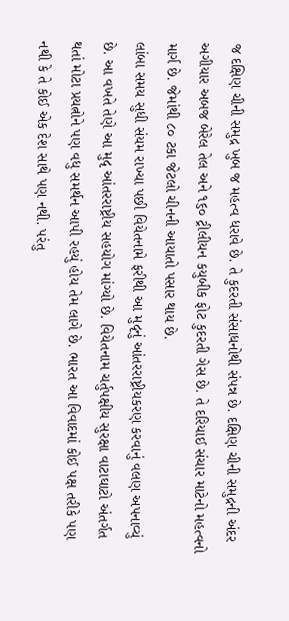જ દક્ષિણ ચીની સમુદ્ર ખુબ જ મહત્વ ધરાવે છે. તે કુદરતી સંસાધનોથી સંપન્ન છે. દક્ષિણ ચીની સમુદ્રની અંદર અગીયાર અબજ બેરેલ તેલ અને ૧૬૦ ટ્રીલીયન કયુબીક ફોટ કુદરતી ગેસ છે. તે દરિયાઈ સંચાર માટેનો મહત્વનો માર્ગ છે. જેમાંથી ૮૦ ટકા જેટલો ચીનની આયાતો પસાર થાય છે.
લાંબા સમય સુધી સંયમ રાખ્યા પછી વિયેતનામે ફરીથી આ મુદૃનું આંતરરાષ્ટ્રીયકરણ કરવાનું વલણ અપનાવ્યું છે. આ વખતે તેણે આ મુદૃ આંતરરાષ્ટ્રીય સહયોગ માંગ્યો છે. વિયેતનામ ચર્તુપક્ષીય સુરક્ષા વાટાઘાટો અંતર્ગત થતાં મોટા પ્રયત્નોને પણ વધુ સમર્થન આપી રહયું હોય તેમ લાગે છે. ભારત આ વિવાદમાં કોઈ પક્ષ તરીકે પણ નથી કે તે કોઈ એક દેશ સાથે પણ નથી. પરંતુ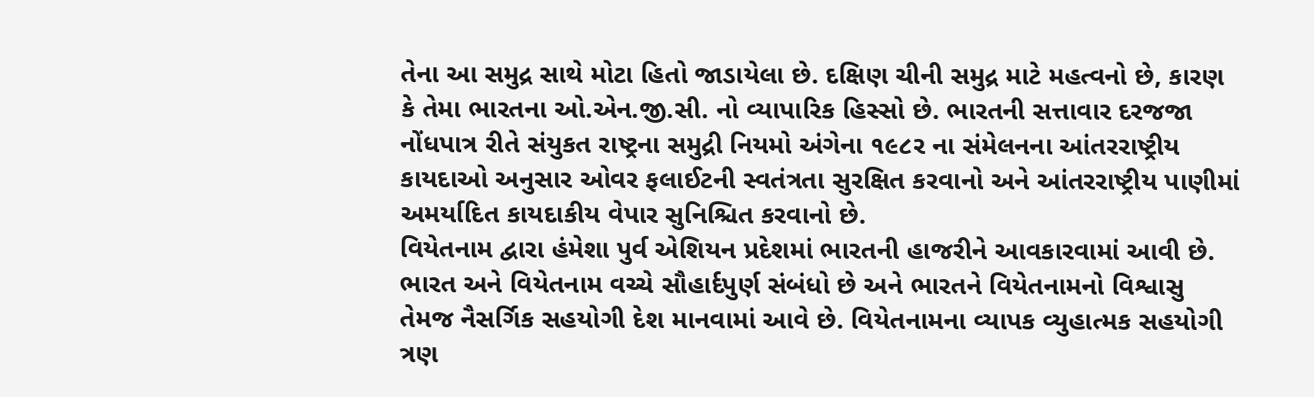તેના આ સમુદ્ર સાથે મોટા હિતો જાડાયેલા છે. દક્ષિણ ચીની સમુદ્ર માટે મહત્વનો છે, કારણ કે તેમા ભારતના ઓ.એન.જી.સી. નો વ્યાપારિક હિસ્સો છે. ભારતની સત્તાવાર દરજજા નોંધપાત્ર રીતે સંયુકત રાષ્ટ્રના સમુદ્રી નિયમો અંગેના ૧૯૮ર ના સંમેલનના આંતરરાષ્ટ્રીય કાયદાઓ અનુસાર ઓવર ફલાઈટની સ્વતંત્રતા સુરક્ષિત કરવાનો અને આંતરરાષ્ટ્રીય પાણીમાં અમર્યાદિત કાયદાકીય વેપાર સુનિશ્ચિત કરવાનો છે.
વિયેતનામ દ્વારા હંમેશા પુર્વ એશિયન પ્રદેશમાં ભારતની હાજરીને આવકારવામાં આવી છે. ભારત અને વિયેતનામ વચ્ચે સૌહાર્દપુર્ણ સંબંધો છે અને ભારતને વિયેતનામનો વિશ્વાસુ તેમજ નૈસર્ગિક સહયોગી દેશ માનવામાં આવે છે. વિયેતનામના વ્યાપક વ્યુહાત્મક સહયોગી ત્રણ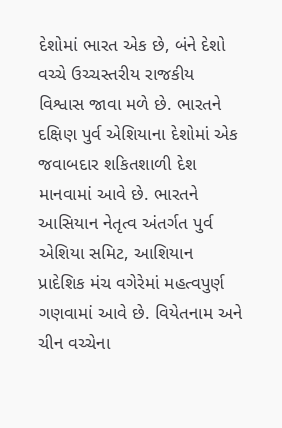દેશોમાં ભારત એક છે, બંને દેશો વચ્ચે ઉચ્ચસ્તરીય રાજકીય વિશ્વાસ જાવા મળે છે. ભારતને દક્ષિણ પુર્વ એશિયાના દેશોમાં એક જવાબદાર શકિતશાળી દેશ માનવામાં આવે છે. ભારતને આસિયાન નેતૃત્વ અંતર્ગત પુર્વ એશિયા સમિટ, આશિયાન પ્રાદેશિક મંચ વગેરેમાં મહત્વપુર્ણ ગણવામાં આવે છે. વિયેતનામ અને ચીન વચ્ચેના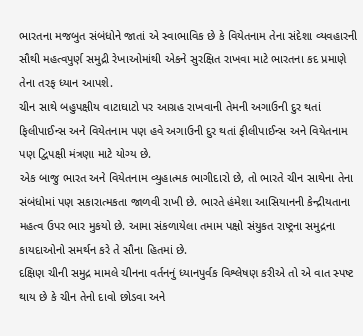ભારતના મજબુત સંબંધોને જાતાં એ સ્વાભાવિક છે કે વિયેતનામ તેના સંદેશા વ્યવહારની સૌથી મહત્વપુર્ણ સમુદ્રી રેખાઓમાંથી એકને સુરક્ષિત રાખવા માટે ભારતના કદ પ્રમાણે તેના તરફ ધ્યાન આપશે.
ચીન સાથે બહુપક્ષીય વાટાઘાટો પર આગ્રહ રાખવાની તેમની અગાઉની દુર થતાં ફિલીપાઈન્સ અને વિયેતનામ પણ હવે અગાઉની દુર થતાં ફીલીપાઈન્સ અને વિયેતનામ પણ દ્વિપક્ષી મંત્રણા માટે યોગ્ય છે.
એક બાજુ ભારત અને વિયેતનામ વ્યુહાત્મક ભાગીદારો છે, તો ભારતે ચીન સાથેના તેના સંબંધોમાં પણ સકારાત્મકતા જાળવી રાખી છે. ભારતે હંમેશા આસિયાનની કેન્દ્રીયતાના મહત્વ ઉપર ભાર મુકયો છે. આમા સંકળાયેલા તમામ પક્ષો સંયુકત રાષ્ટ્રના સમુદ્રના કાયદાઓનો સમર્થન કરે તે સૌના હિતમાં છે.
દક્ષિણ ચીની સમુદ્ર મામલે ચીનના વર્તનનું ધ્યાનપુર્વક વિશ્લેષણ કરીએ તો એ વાત સ્પષ્ટ થાય છે કે ચીન તેનો દાવો છોડવા અને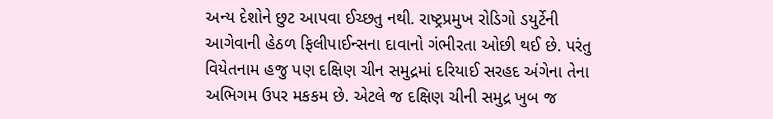અન્ય દેશોને છુટ આપવા ઈચ્છતુ નથી. રાષ્ટ્રપ્રમુખ રોડિગો ડયુર્ટેની આગેવાની હેઠળ ફિલીપાઈન્સના દાવાનો ગંભીરતા ઓછી થઈ છે. પરંતુ વિયેતનામ હજુ પણ દક્ષિણ ચીન સમુદ્રમાં દરિયાઈ સરહદ અંગેના તેના અભિગમ ઉપર મકકમ છે. એટલે જ દક્ષિણ ચીની સમુદ્ર ખુબ જ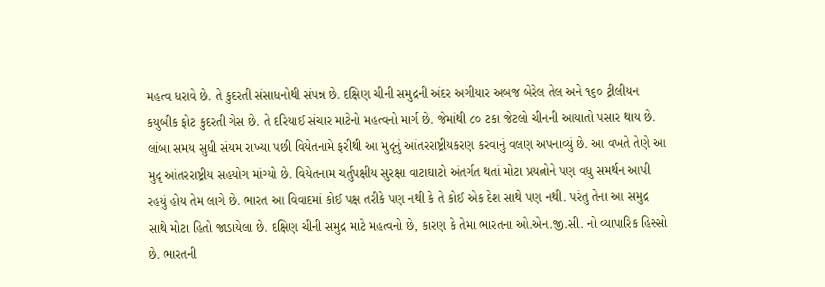મહત્વ ધરાવે છે. તે કુદરતી સંસાધનોથી સંપન્ન છે. દક્ષિણ ચીની સમુદ્રની અંદર અગીયાર અબજ બેરેલ તેલ અને ૧૬૦ ટ્રીલીયન કયુબીક ફોટ કુદરતી ગેસ છે. તે દરિયાઈ સંચાર માટેનો મહત્વનો માર્ગ છે. જેમાંથી ૮૦ ટકા જેટલો ચીનની આયાતો પસાર થાય છે.
લાંબા સમય સુધી સંયમ રાખ્યા પછી વિયેતનામે ફરીથી આ મુદૃનું આંતરરાષ્ટ્રીયકરણ કરવાનું વલણ અપનાવ્યું છે. આ વખતે તેણે આ મુદૃ આંતરરાષ્ટ્રીય સહયોગ માંગ્યો છે. વિયેતનામ ચર્તુપક્ષીય સુરક્ષા વાટાઘાટો અંતર્ગત થતાં મોટા પ્રયત્નોને પણ વધુ સમર્થન આપી રહયું હોય તેમ લાગે છે. ભારત આ વિવાદમાં કોઈ પક્ષ તરીકે પણ નથી કે તે કોઈ એક દેશ સાથે પણ નથી. પરંતુ તેના આ સમુદ્ર સાથે મોટા હિતો જાડાયેલા છે. દક્ષિણ ચીની સમુદ્ર માટે મહત્વનો છે, કારણ કે તેમા ભારતના ઓ.એન.જી.સી. નો વ્યાપારિક હિસ્સો છે. ભારતની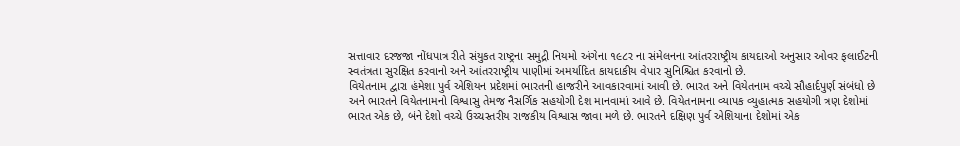સત્તાવાર દરજજા નોંધપાત્ર રીતે સંયુકત રાષ્ટ્રના સમુદ્રી નિયમો અંગેના ૧૯૮ર ના સંમેલનના આંતરરાષ્ટ્રીય કાયદાઓ અનુસાર ઓવર ફલાઈટની સ્વતંત્રતા સુરક્ષિત કરવાનો અને આંતરરાષ્ટ્રીય પાણીમાં અમર્યાદિત કાયદાકીય વેપાર સુનિશ્ચિત કરવાનો છે.
વિયેતનામ દ્વારા હંમેશા પુર્વ એશિયન પ્રદેશમાં ભારતની હાજરીને આવકારવામાં આવી છે. ભારત અને વિયેતનામ વચ્ચે સૌહાર્દપુર્ણ સંબંધો છે અને ભારતને વિયેતનામનો વિશ્વાસુ તેમજ નૈસર્ગિક સહયોગી દેશ માનવામાં આવે છે. વિયેતનામના વ્યાપક વ્યુહાત્મક સહયોગી ત્રણ દેશોમાં ભારત એક છે, બંને દેશો વચ્ચે ઉચ્ચસ્તરીય રાજકીય વિશ્વાસ જાવા મળે છે. ભારતને દક્ષિણ પુર્વ એશિયાના દેશોમાં એક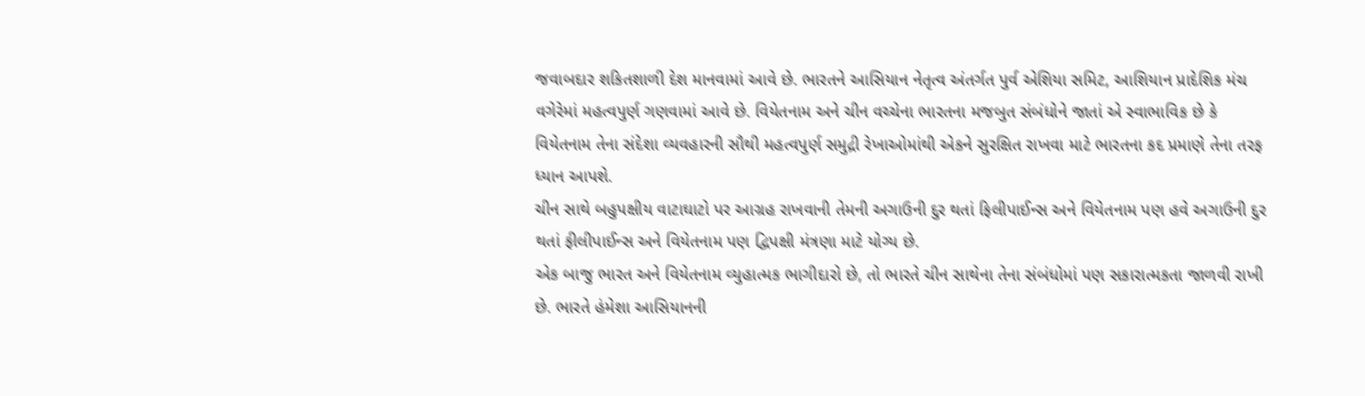જવાબદાર શકિતશાળી દેશ માનવામાં આવે છે. ભારતને આસિયાન નેતૃત્વ અંતર્ગત પુર્વ એશિયા સમિટ, આશિયાન પ્રાદેશિક મંચ વગેરેમાં મહત્વપુર્ણ ગણવામાં આવે છે. વિયેતનામ અને ચીન વચ્ચેના ભારતના મજબુત સંબંધોને જાતાં એ સ્વાભાવિક છે કે વિયેતનામ તેના સંદેશા વ્યવહારની સૌથી મહત્વપુર્ણ સમુદ્રી રેખાઓમાંથી એકને સુરક્ષિત રાખવા માટે ભારતના કદ પ્રમાણે તેના તરફ ધ્યાન આપશે.
ચીન સાથે બહુપક્ષીય વાટાઘાટો પર આગ્રહ રાખવાની તેમની અગાઉની દુર થતાં ફિલીપાઈન્સ અને વિયેતનામ પણ હવે અગાઉની દુર થતાં ફીલીપાઈન્સ અને વિયેતનામ પણ દ્વિપક્ષી મંત્રણા માટે યોગ્ય છે.
એક બાજુ ભારત અને વિયેતનામ વ્યુહાત્મક ભાગીદારો છે, તો ભારતે ચીન સાથેના તેના સંબંધોમાં પણ સકારાત્મકતા જાળવી રાખી છે. ભારતે હંમેશા આસિયાનની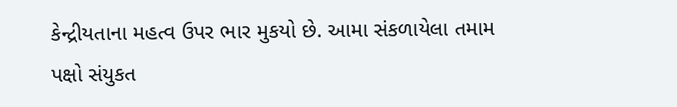કેન્દ્રીયતાના મહત્વ ઉપર ભાર મુકયો છે. આમા સંકળાયેલા તમામ પક્ષો સંયુકત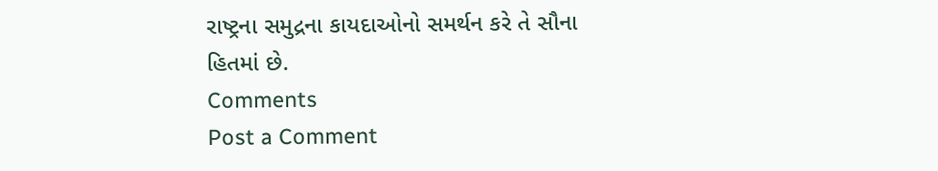રાષ્ટ્રના સમુદ્રના કાયદાઓનો સમર્થન કરે તે સૌના હિતમાં છે.
Comments
Post a Comment